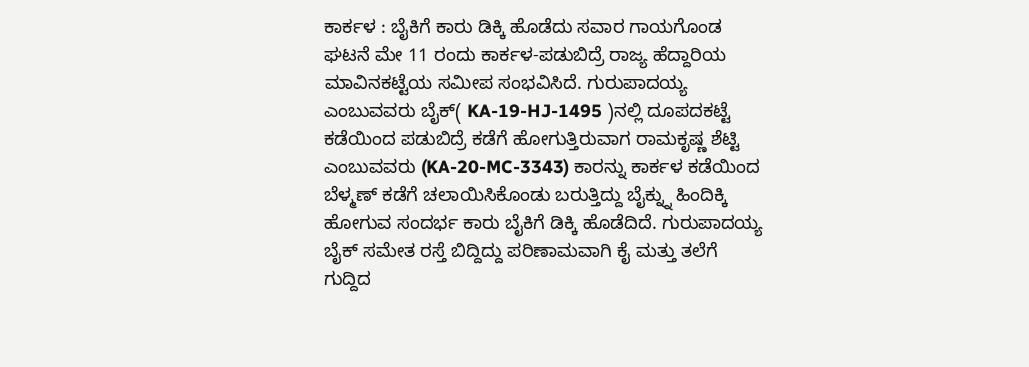ಕಾರ್ಕಳ : ಬೈಕಿಗೆ ಕಾರು ಡಿಕ್ಕಿ ಹೊಡೆದು ಸವಾರ ಗಾಯಗೊಂಡ ಘಟನೆ ಮೇ 11 ರಂದು ಕಾರ್ಕಳ-ಪಡುಬಿದ್ರೆ ರಾಜ್ಯ ಹೆದ್ದಾರಿಯ ಮಾವಿನಕಟ್ಟೆಯ ಸಮೀಪ ಸಂಭವಿಸಿದೆ. ಗುರುಪಾದಯ್ಯ ಎಂಬುವವರು ಬೈಕ್( KA-19-HJ-1495 )ನಲ್ಲಿ ದೂಪದಕಟ್ಟೆ ಕಡೆಯಿಂದ ಪಡುಬಿದ್ರೆ ಕಡೆಗೆ ಹೋಗುತ್ತಿರುವಾಗ ರಾಮಕೃಷ್ಣ ಶೆಟ್ಟಿ ಎಂಬುವವರು (KA-20-MC-3343) ಕಾರನ್ನು ಕಾರ್ಕಳ ಕಡೆಯಿಂದ ಬೆಳ್ಮಣ್ ಕಡೆಗೆ ಚಲಾಯಿಸಿಕೊಂಡು ಬರುತ್ತಿದ್ದು ಬೈಕ್ನ್ನು ಹಿಂದಿಕ್ಕಿ ಹೋಗುವ ಸಂದರ್ಭ ಕಾರು ಬೈಕಿಗೆ ಡಿಕ್ಕಿ ಹೊಡೆದಿದೆ. ಗುರುಪಾದಯ್ಯ ಬೈಕ್ ಸಮೇತ ರಸ್ತೆ ಬಿದ್ದಿದ್ದು ಪರಿಣಾಮವಾಗಿ ಕೈ ಮತ್ತು ತಲೆಗೆ ಗುದ್ದಿದ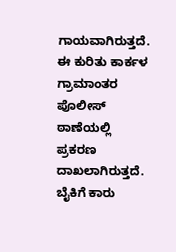ಗಾಯವಾಗಿರುತ್ತದೆ. ಈ ಕುರಿತು ಕಾರ್ಕಳ ಗ್ರಾಮಾಂತರ ಪೊಲೀಸ್ ಠಾಣೆಯಲ್ಲಿ ಪ್ರಕರಣ ದಾಖಲಾಗಿರುತ್ತದೆ.
ಬೈಕಿಗೆ ಕಾರು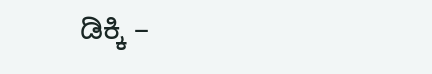ಡಿಕ್ಕಿ –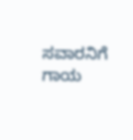ಸವಾರನಿಗೆ ಗಾಯ